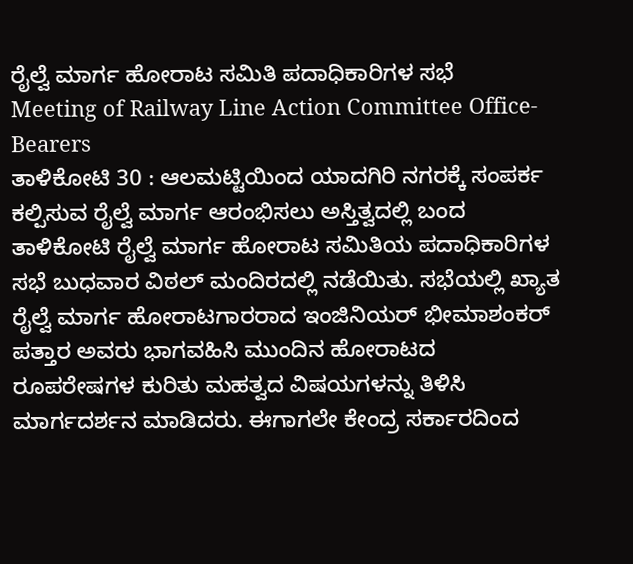ರೈಲ್ವೆ ಮಾರ್ಗ ಹೋರಾಟ ಸಮಿತಿ ಪದಾಧಿಕಾರಿಗಳ ಸಭೆ
Meeting of Railway Line Action Committee Office-Bearers
ತಾಳಿಕೋಟಿ 30 : ಆಲಮಟ್ಟಿಯಿಂದ ಯಾದಗಿರಿ ನಗರಕ್ಕೆ ಸಂಪರ್ಕ ಕಲ್ಪಿಸುವ ರೈಲ್ವೆ ಮಾರ್ಗ ಆರಂಭಿಸಲು ಅಸ್ತಿತ್ವದಲ್ಲಿ ಬಂದ ತಾಳಿಕೋಟಿ ರೈಲ್ವೆ ಮಾರ್ಗ ಹೋರಾಟ ಸಮಿತಿಯ ಪದಾಧಿಕಾರಿಗಳ ಸಭೆ ಬುಧವಾರ ವಿಠಲ್ ಮಂದಿರದಲ್ಲಿ ನಡೆಯಿತು. ಸಭೆಯಲ್ಲಿ ಖ್ಯಾತ ರೈಲ್ವೆ ಮಾರ್ಗ ಹೋರಾಟಗಾರರಾದ ಇಂಜಿನಿಯರ್ ಭೀಮಾಶಂಕರ್ ಪತ್ತಾರ ಅವರು ಭಾಗವಹಿಸಿ ಮುಂದಿನ ಹೋರಾಟದ ರೂಪರೇಷಗಳ ಕುರಿತು ಮಹತ್ವದ ವಿಷಯಗಳನ್ನು ತಿಳಿಸಿ ಮಾರ್ಗದರ್ಶನ ಮಾಡಿದರು. ಈಗಾಗಲೇ ಕೇಂದ್ರ ಸರ್ಕಾರದಿಂದ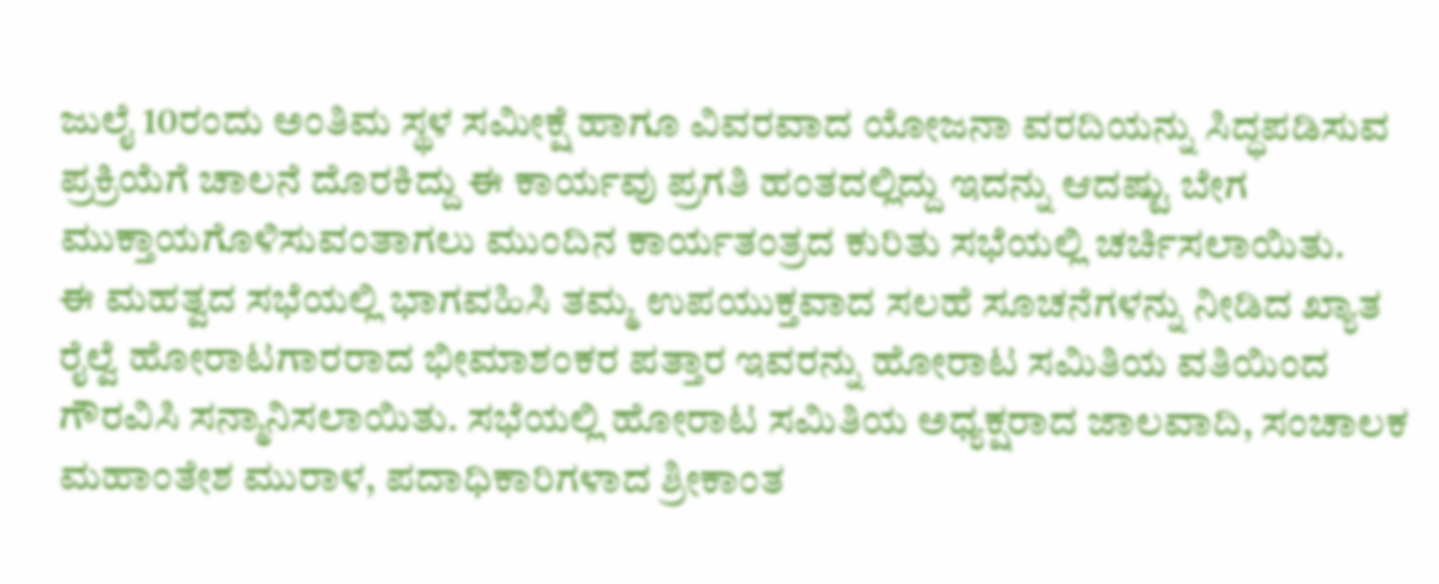ಜುಲೈ 10ರಂದು ಅಂತಿಮ ಸ್ಥಳ ಸಮೀಕ್ಷೆ ಹಾಗೂ ವಿವರವಾದ ಯೋಜನಾ ವರದಿಯನ್ನು ಸಿದ್ಧಪಡಿಸುವ ಪ್ರಕ್ರಿಯೆಗೆ ಚಾಲನೆ ದೊರಕಿದ್ದು ಈ ಕಾರ್ಯವು ಪ್ರಗತಿ ಹಂತದಲ್ಲಿದ್ದು ಇದನ್ನು ಆದಷ್ಟು ಬೇಗ ಮುಕ್ತಾಯಗೊಳಿಸುವಂತಾಗಲು ಮುಂದಿನ ಕಾರ್ಯತಂತ್ರದ ಕುರಿತು ಸಭೆಯಲ್ಲಿ ಚರ್ಚಿಸಲಾಯಿತು.
ಈ ಮಹತ್ವದ ಸಭೆಯಲ್ಲಿ ಭಾಗವಹಿಸಿ ತಮ್ಮ ಉಪಯುಕ್ತವಾದ ಸಲಹೆ ಸೂಚನೆಗಳನ್ನು ನೀಡಿದ ಖ್ಯಾತ ರೈಲ್ವೆ ಹೋರಾಟಗಾರರಾದ ಭೀಮಾಶಂಕರ ಪತ್ತಾರ ಇವರನ್ನು ಹೋರಾಟ ಸಮಿತಿಯ ವತಿಯಿಂದ ಗೌರವಿಸಿ ಸನ್ಮಾನಿಸಲಾಯಿತು. ಸಭೆಯಲ್ಲಿ ಹೋರಾಟ ಸಮಿತಿಯ ಅಧ್ಯಕ್ಷರಾದ ಜಾಲವಾದಿ, ಸಂಚಾಲಕ ಮಹಾಂತೇಶ ಮುರಾಳ, ಪದಾಧಿಕಾರಿಗಳಾದ ಶ್ರೀಕಾಂತ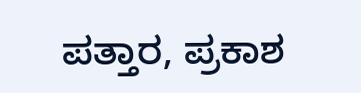ಪತ್ತಾರ, ಪ್ರಕಾಶ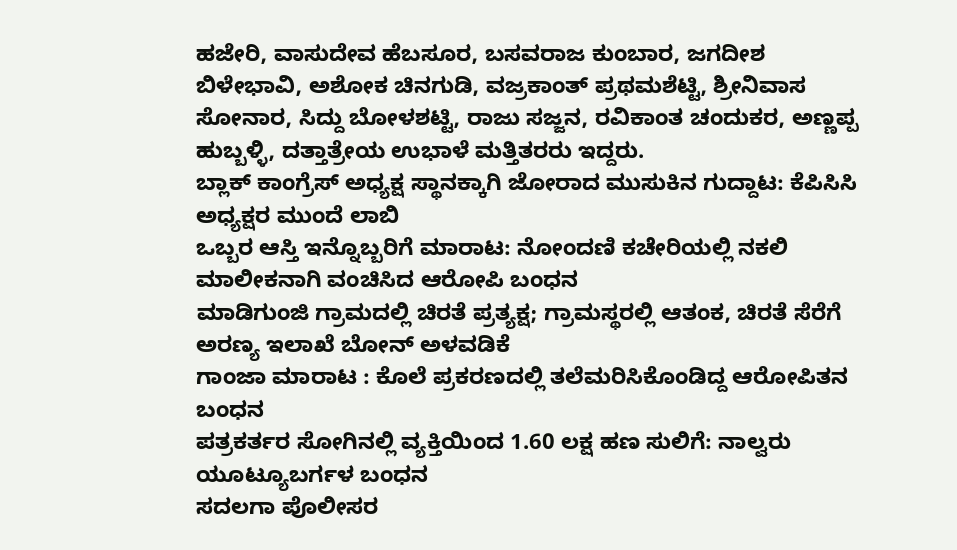ಹಜೇರಿ, ವಾಸುದೇವ ಹೆಬಸೂರ, ಬಸವರಾಜ ಕುಂಬಾರ, ಜಗದೀಶ ಬಿಳೇಭಾವಿ, ಅಶೋಕ ಚಿನಗುಡಿ, ವಜ್ರಕಾಂತ್ ಪ್ರಥಮಶೆಟ್ಟಿ, ಶ್ರೀನಿವಾಸ ಸೋನಾರ, ಸಿದ್ದು ಬೋಳಶಟ್ಟಿ, ರಾಜು ಸಜ್ಜನ, ರವಿಕಾಂತ ಚಂದುಕರ, ಅಣ್ಣಪ್ಪ ಹುಬ್ಬಳ್ಳಿ, ದತ್ತಾತ್ರೇಯ ಉಭಾಳೆ ಮತ್ತಿತರರು ಇದ್ದರು.
ಬ್ಲಾಕ್ ಕಾಂಗ್ರೆಸ್ ಅಧ್ಯಕ್ಷ ಸ್ಥಾನಕ್ಕಾಗಿ ಜೋರಾದ ಮುಸುಕಿನ ಗುದ್ದಾಟ: ಕೆಪಿಸಿಸಿ ಅಧ್ಯಕ್ಷರ ಮುಂದೆ ಲಾಬಿ
ಒಬ್ಬರ ಆಸ್ತಿ ಇನ್ನೊಬ್ಬರಿಗೆ ಮಾರಾಟ: ನೋಂದಣಿ ಕಚೇರಿಯಲ್ಲಿ ನಕಲಿ ಮಾಲೀಕನಾಗಿ ವಂಚಿಸಿದ ಆರೋಪಿ ಬಂಧನ
ಮಾಡಿಗುಂಜಿ ಗ್ರಾಮದಲ್ಲಿ ಚಿರತೆ ಪ್ರತ್ಯಕ್ಷ; ಗ್ರಾಮಸ್ಥರಲ್ಲಿ ಆತಂಕ, ಚಿರತೆ ಸೆರೆಗೆ ಅರಣ್ಯ ಇಲಾಖೆ ಬೋನ್ ಅಳವಡಿಕೆ
ಗಾಂಜಾ ಮಾರಾಟ : ಕೊಲೆ ಪ್ರಕರಣದಲ್ಲಿ ತಲೆಮರಿಸಿಕೊಂಡಿದ್ದ ಆರೋಪಿತನ ಬಂಧನ
ಪತ್ರಕರ್ತರ ಸೋಗಿನಲ್ಲಿ ವ್ಯಕ್ತಿಯಿಂದ 1.60 ಲಕ್ಷ ಹಣ ಸುಲಿಗೆ: ನಾಲ್ವರು ಯೂಟ್ಯೂಬರ್ಗಳ ಬಂಧನ
ಸದಲಗಾ ಪೊಲೀಸರ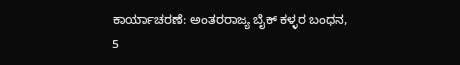ಕಾರ್ಯಾಚರಣೆ: ಅಂತರರಾಜ್ಯ ಬೈಕ್ ಕಳ್ಳರ ಬಂಧನ, 5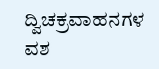ದ್ವಿಚಕ್ರವಾಹನಗಳ ವಶ